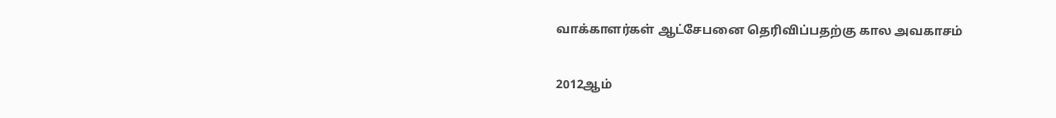வாக்காளர்கள் ஆட்சேபனை தெரிவிப்பதற்கு கால அவகாசம்

2012ஆம்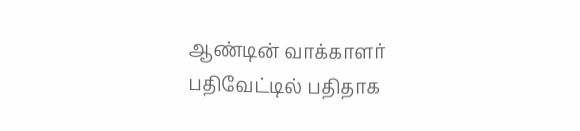ஆண்டின் வாக்காளர் பதிவேட்டில் பதிதாக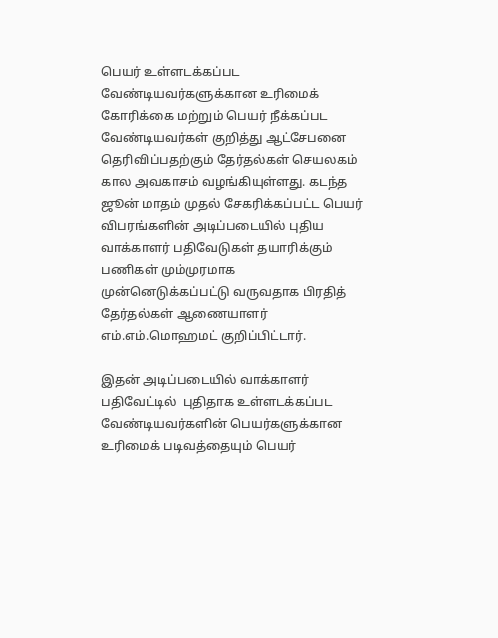பெயர் உள்ளடக்கப்பட வேண்டியவர்களுக்கான உரிமைக் கோரிக்கை மற்றும் பெயர் நீக்கப்பட வேண்டியவர்கள் குறித்து ஆட்சேபனை தெரிவிப்பதற்கும் தேர்தல்கள் செயலகம் கால அவகாசம் வழங்கியுள்ளது. கடந்த ஜூன் மாதம் முதல் சேகரிக்கப்பட்ட பெயர் விபரங்களின் அடிப்படையில் புதிய வாக்காளர் பதிவேடுகள் தயாரிக்கும் பணிகள் மும்முரமாக முன்னெடுக்கப்பட்டு வருவதாக பிரதித் தேர்தல்கள் ஆணையாளர் எம்.எம்.மொஹமட் குறிப்பிட்டார்.

இதன் அடிப்படையில் வாக்காளர் பதிவேட்டில்  புதிதாக உள்ளடக்கப்பட வேண்டியவர்களின் பெயர்களுக்கான உரிமைக் படிவத்தையும் பெயர்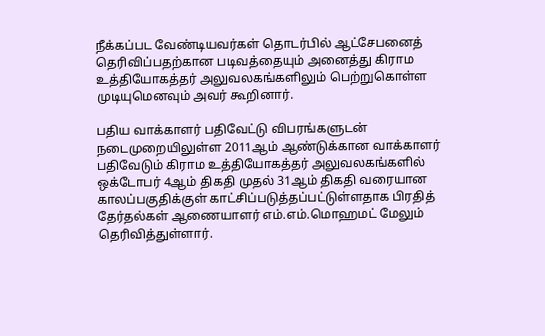நீக்கப்பட வேண்டியவர்கள் தொடர்பில் ஆட்சேபனைத் தெரிவிப்பதற்கான படிவத்தையும் அனைத்து கிராம உத்தியோகத்தர் அலுவலகங்களிலும் பெற்றுகொள்ள முடியுமெனவும் அவர் கூறினார்.

பதிய வாக்காளர் பதிவேட்டு விபரங்களுடன் நடைமுறையிலுள்ள 2011ஆம் ஆண்டுக்கான வாக்காளர் பதிவேடும் கிராம உத்தியோகத்தர் அலுவலகங்களில் ஒக்டோபர் 4ஆம் திகதி முதல் 31ஆம் திகதி வரையான காலப்பகுதிக்குள் காட்சிப்படுத்தப்பட்டுள்ளதாக பிரதித் தேர்தல்கள் ஆணையாளர் எம்.எம்.மொஹமட் மேலும் தெரிவித்துள்ளார்.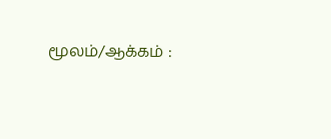மூலம்/ஆக்கம் :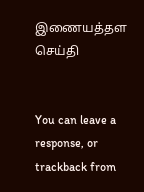இணையத்தள செய்தி


You can leave a response, or trackback from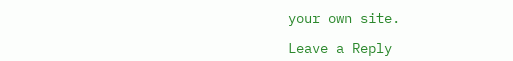your own site.

Leave a Reply